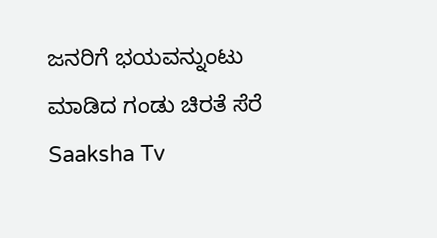ಜನರಿಗೆ ಭಯವನ್ನುಂಟು ಮಾಡಿದ ಗಂಡು ಚಿರತೆ ಸೆರೆ Saaksha Tv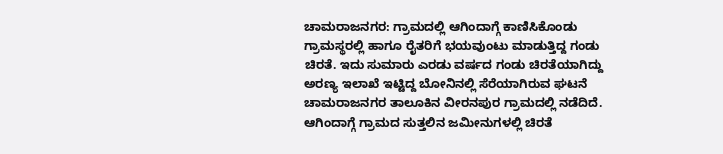ಚಾಮರಾಜನಗರ: ಗ್ರಾಮದಲ್ಲಿ ಆಗಿಂದಾಗ್ಗೆ ಕಾಣಿಸಿಕೊಂಡು ಗ್ರಾಮಸ್ಥರಲ್ಲಿ ಹಾಗೂ ರೈತರಿಗೆ ಭಯವುಂಟು ಮಾಡುತ್ತಿದ್ದ ಗಂಡು ಚಿರತೆ. ಇದು ಸುಮಾರು ಎರಡು ವರ್ಷದ ಗಂಡು ಚಿರತೆಯಾಗಿದ್ದು ಅರಣ್ಯ ಇಲಾಖೆ ಇಟ್ಟಿದ್ದ ಬೋನಿನಲ್ಲಿ ಸೆರೆಯಾಗಿರುವ ಘಟನೆ ಚಾಮರಾಜನಗರ ತಾಲೂಕಿನ ವೀರನಪುರ ಗ್ರಾಮದಲ್ಲಿ ನಡೆದಿದೆ.
ಆಗಿಂದಾಗ್ಗೆ ಗ್ರಾಮದ ಸುತ್ತಲಿನ ಜಮೀನುಗಳಲ್ಲಿ ಚಿರತೆ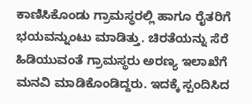ಕಾಣಿಸಿಕೊಂಡು ಗ್ರಾಮಸ್ಥರಲ್ಲಿ ಹಾಗೂ ರೈತರಿಗೆ ಭಯವನ್ನುಂಟು ಮಾಡಿತ್ತು. ಚಿರತೆಯನ್ನು ಸೆರೆ ಹಿಡಿಯುವಂತೆ ಗ್ರಾಮಸ್ಥರು ಅರಣ್ಯ ಇಲಾಖೆಗೆ ಮನವಿ ಮಾಡಿಕೊಂಡಿದ್ದರು. ಇದಕ್ಕೆ ಸ್ಪಂದಿಸಿದ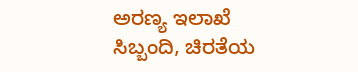ಅರಣ್ಯ ಇಲಾಖೆ ಸಿಬ್ಬಂದಿ, ಚಿರತೆಯ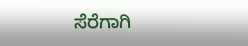ಸೆರೆಗಾಗಿ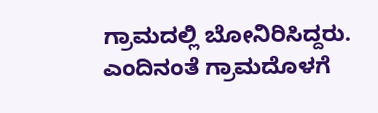ಗ್ರಾಮದಲ್ಲಿ ಬೋನಿರಿಸಿದ್ದರು. ಎಂದಿನಂತೆ ಗ್ರಾಮದೊಳಗೆ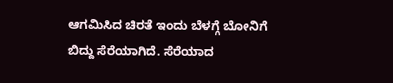ಆಗಮಿಸಿದ ಚಿರತೆ ಇಂದು ಬೆಳಗ್ಗೆ ಬೋನಿಗೆ ಬಿದ್ದು ಸೆರೆಯಾಗಿದೆ. ಸೆರೆಯಾದ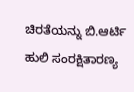ಚಿರತೆಯನ್ನು ಬಿ.ಆರ್ಟಿ ಹುಲಿ ಸಂರಕ್ಷಿತಾರಣ್ಯ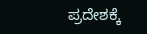ಪ್ರದೇಶಕ್ಕೆ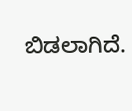ಬಿಡಲಾಗಿದೆ.